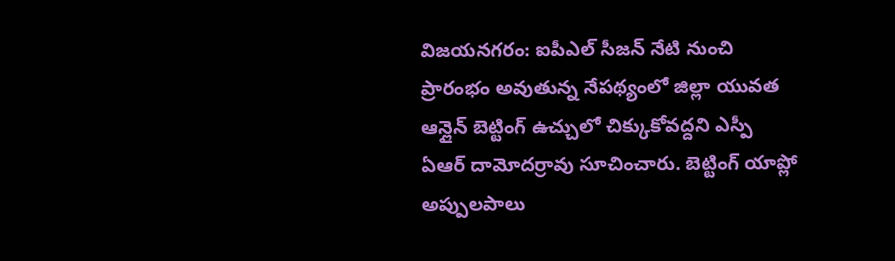విజయనగరం: ఐపీఎల్ సీజన్ నేటి నుంచి ప్రారంభం అవుతున్న నేపథ్యంలో జిల్లా యువత ఆన్లైన్ బెట్టింగ్ ఉచ్చులో చిక్కుకోవద్దని ఎస్పీ ఏఆర్ దామోదర్రావు సూచించారు. బెట్టింగ్ యాప్లో అప్పులపాలు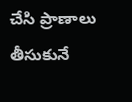చేసి ప్రాణాలు తీసుకునే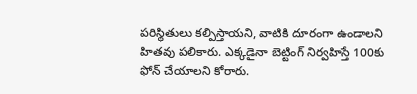పరిస్థితులు కల్పిస్తాయని, వాటికి దూరంగా ఉండాలని హితవు పలికారు. ఎక్కడైనా బెట్టింగ్ నిర్వహిస్తే 100కు ఫోన్ చేయాలని కోరారు.